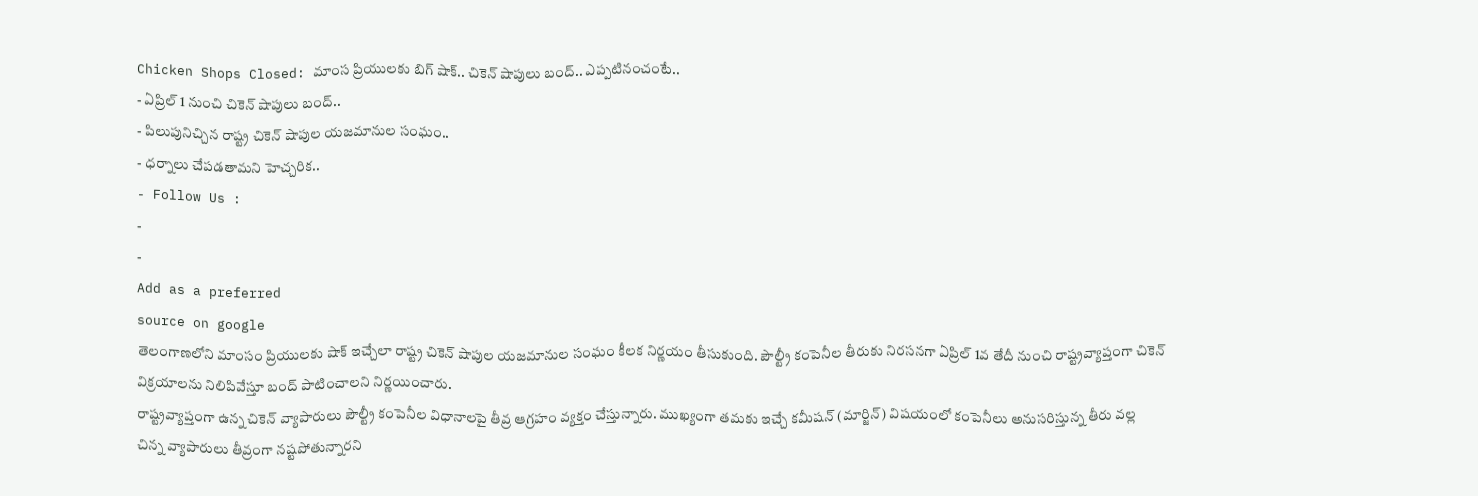Chicken Shops Closed: మాంస ప్రియులకు బిగ్ షాక్.. చికెన్ షాపులు బంద్.. ఎప్పటినంచంటే..
- ఏప్రిల్ 1 నుంచి చికెన్ షాపులు బంద్..
- పిలుపునిచ్చిన రాష్ట్ర చికెన్ షాపుల యజమానుల సంఘం..
- ధర్నాలు చేపడతామని హెచ్చరిక..
- Follow Us :
-
-
Add as a preferred
source on google
తెలంగాణలోని మాంసం ప్రియులకు షాక్ ఇచ్చేలా రాష్ట్ర చికెన్ షాపుల యజమానుల సంఘం కీలక నిర్ణయం తీసుకుంది. పౌల్ట్రీ కంపెనీల తీరుకు నిరసనగా ఏప్రిల్ 1వ తేదీ నుంచి రాష్ట్రవ్యాప్తంగా చికెన్ విక్రయాలను నిలిపివేస్తూ బంద్ పాటించాలని నిర్ణయించారు.
రాష్ట్రవ్యాప్తంగా ఉన్న చికెన్ వ్యాపారులు పౌల్ట్రీ కంపెనీల విధానాలపై తీవ్ర ఆగ్రహం వ్యక్తం చేస్తున్నారు. ముఖ్యంగా తమకు ఇచ్చే కమీషన్ (మార్జిన్) విషయంలో కంపెనీలు అనుసరిస్తున్న తీరు వల్ల చిన్న వ్యాపారులు తీవ్రంగా నష్టపోతున్నారని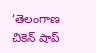‘తెలంగాణ చికెన్ షాప్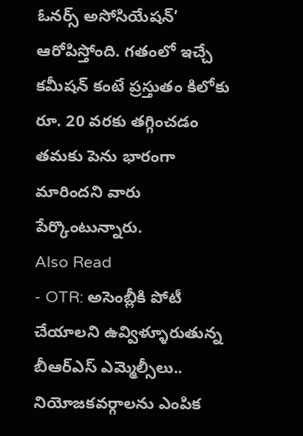ఓనర్స్ అసోసియేషన్’ ఆరోపిస్తోంది. గతంలో ఇచ్చే కమీషన్ కంటే ప్రస్తుతం కిలోకు రూ. 20 వరకు తగ్గించడం తమకు పెను భారంగా మారిందని వారు పేర్కొంటున్నారు.
Also Read
- OTR: అసెంబ్లీకి పోటీ చేయాలని ఉవ్విళ్ళూరుతున్న బీఆర్ఎస్ ఎమ్మెల్సీలు.. నియోజకవర్గాలను ఎంపిక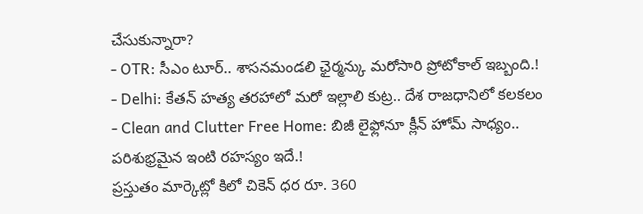చేసుకున్నారా?
- OTR: సీఎం టూర్.. శాసనమండలి ఛైర్మన్కు మరోసారి ప్రోటోకాల్ ఇబ్బంది.!
- Delhi: కేతన్ హత్య తరహాలో మరో ఇల్లాలి కుట్ర.. దేశ రాజధానిలో కలకలం
- Clean and Clutter Free Home: బిజీ లైఫ్లోనూ క్లీన్ హోమ్ సాధ్యం.. పరిశుభ్రమైన ఇంటి రహస్యం ఇదే.!
ప్రస్తుతం మార్కెట్లో కిలో చికెన్ ధర రూ. 360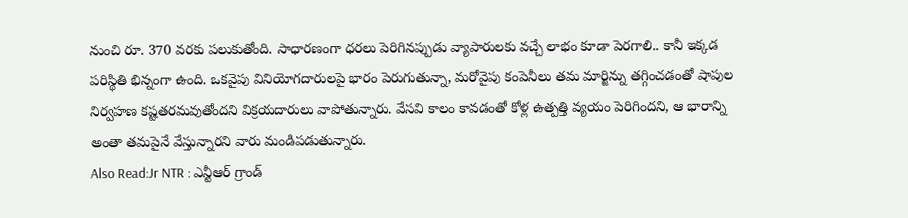నుంచి రూ. 370 వరకు పలుకుతోంది. సాధారణంగా ధరలు పెరిగినప్పుడు వ్యాపారులకు వచ్చే లాభం కూడా పెరగాలి.. కానీ ఇక్కడ పరిస్థితి భిన్నంగా ఉంది. ఒకవైపు వినియోగదారులపై భారం పెరుగుతున్నా, మరోవైపు కంపెనీలు తమ మార్జిన్ను తగ్గించడంతో షాపుల నిర్వహణ కష్టతరమవుతోందని విక్రయదారులు వాపోతున్నారు. వేసవి కాలం కావడంతో కోళ్ల ఉత్పత్తి వ్యయం పెరిగిందని, ఆ భారాన్ని అంతా తమపైనే వేస్తున్నారని వారు మండిపడుతున్నారు.
Also Read:Jr NTR : ఎన్టీఆర్ గ్రాండ్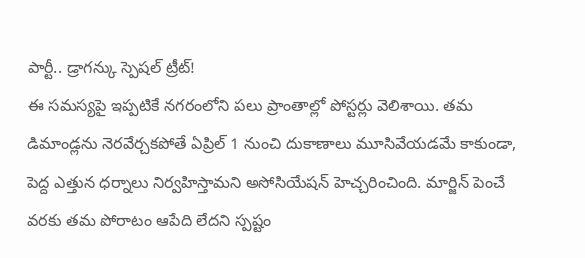పార్టీ.. డ్రాగన్కు స్పెషల్ ట్రీట్!
ఈ సమస్యపై ఇప్పటికే నగరంలోని పలు ప్రాంతాల్లో పోస్టర్లు వెలిశాయి. తమ డిమాండ్లను నెరవేర్చకపోతే ఏప్రిల్ 1 నుంచి దుకాణాలు మూసివేయడమే కాకుండా, పెద్ద ఎత్తున ధర్నాలు నిర్వహిస్తామని అసోసియేషన్ హెచ్చరించింది. మార్జిన్ పెంచే వరకు తమ పోరాటం ఆపేది లేదని స్పష్టం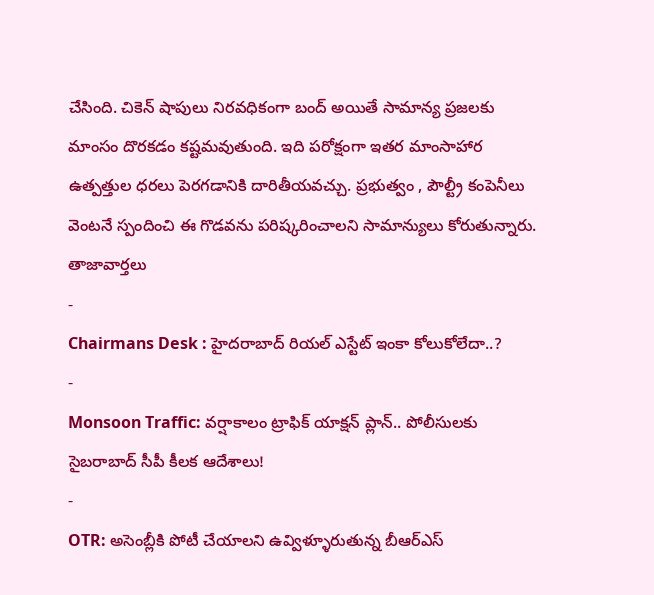చేసింది. చికెన్ షాపులు నిరవధికంగా బంద్ అయితే సామాన్య ప్రజలకు మాంసం దొరకడం కష్టమవుతుంది. ఇది పరోక్షంగా ఇతర మాంసాహార ఉత్పత్తుల ధరలు పెరగడానికి దారితీయవచ్చు. ప్రభుత్వం , పౌల్ట్రీ కంపెనీలు వెంటనే స్పందించి ఈ గొడవను పరిష్కరించాలని సామాన్యులు కోరుతున్నారు.
తాజావార్తలు
-
Chairmans Desk : హైదరాబాద్ రియల్ ఎస్టేట్ ఇంకా కోలుకోలేదా..?
-
Monsoon Traffic: వర్షాకాలం ట్రాఫిక్ యాక్షన్ ప్లాన్.. పోలీసులకు సైబరాబాద్ సీపీ కీలక ఆదేశాలు!
-
OTR: అసెంబ్లీకి పోటీ చేయాలని ఉవ్విళ్ళూరుతున్న బీఆర్ఎస్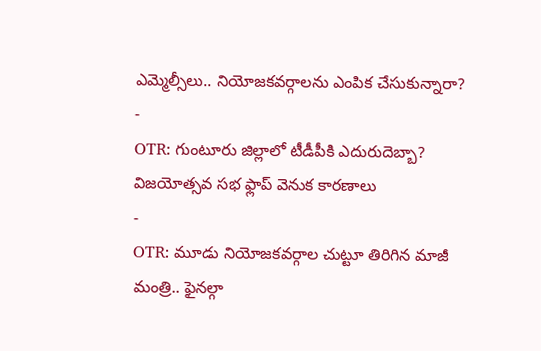ఎమ్మెల్సీలు.. నియోజకవర్గాలను ఎంపిక చేసుకున్నారా?
-
OTR: గుంటూరు జిల్లాలో టీడీపీకి ఎదురుదెబ్బా? విజయోత్సవ సభ ఫ్లాప్ వెనుక కారణాలు
-
OTR: మూడు నియోజకవర్గాల చుట్టూ తిరిగిన మాజీ మంత్రి.. ఫైనల్గా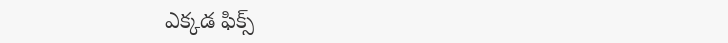ఎక్కడ ఫిక్స్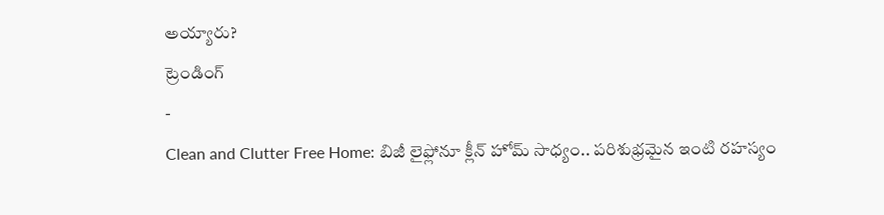అయ్యారు?
ట్రెండింగ్
-
Clean and Clutter Free Home: బిజీ లైఫ్లోనూ క్లీన్ హోమ్ సాధ్యం.. పరిశుభ్రమైన ఇంటి రహస్యం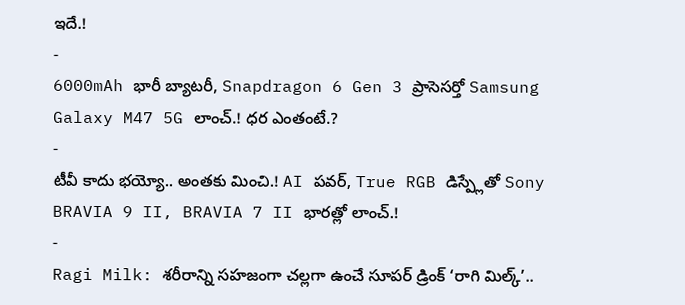ఇదే.!
-
6000mAh భారీ బ్యాటరీ, Snapdragon 6 Gen 3 ప్రాసెసర్తో Samsung Galaxy M47 5G లాంచ్.! ధర ఎంతంటే.?
-
టీవీ కాదు భయ్యో.. అంతకు మించి.! AI పవర్, True RGB డిస్ప్లేతో Sony BRAVIA 9 II, BRAVIA 7 II భారత్లో లాంచ్.!
-
Ragi Milk: శరీరాన్ని సహజంగా చల్లగా ఉంచే సూపర్ డ్రింక్ ‘రాగి మిల్క్’..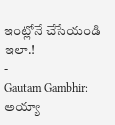ఇంట్లోనే చేసేయండి ఇలా.!
-
Gautam Gambhir: అయ్యా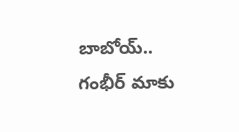బాబోయ్.. గంభీర్ మాకు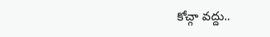కోచ్గా వద్దు..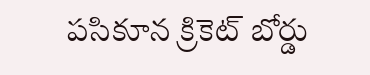పసికూన క్రికెట్ బోర్డు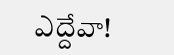ఎద్దేవా!